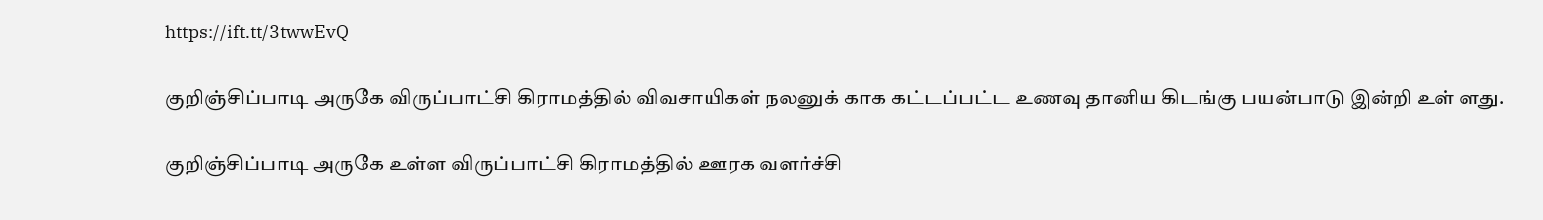https://ift.tt/3twwEvQ

குறிஞ்சிப்பாடி அருகே விருப்பாட்சி கிராமத்தில் விவசாயிகள் நலனுக் காக கட்டப்பட்ட உணவு தானிய கிடங்கு பயன்பாடு இன்றி உள் ளது.

குறிஞ்சிப்பாடி அருகே உள்ள விருப்பாட்சி கிராமத்தில் ஊரக வளர்ச்சி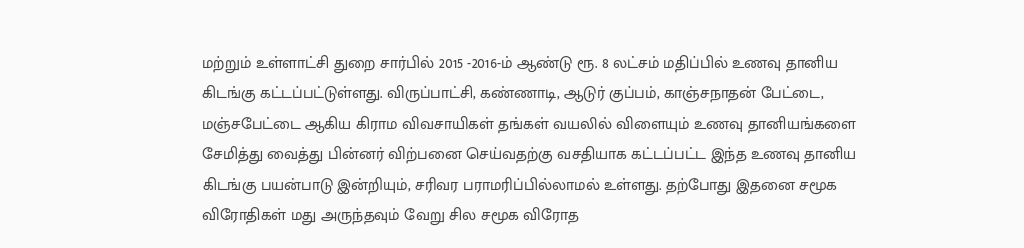மற்றும் உள்ளாட்சி துறை சார்பில் 2015 -2016-ம் ஆண்டு ரூ. 8 லட்சம் மதிப்பில் உணவு தானிய கிடங்கு கட்டப்பட்டுள்ளது. விருப்பாட்சி, கண்ணாடி, ஆடுர் குப்பம், காஞ்சநாதன் பேட்டை, மஞ்சபேட்டை ஆகிய கிராம விவசாயிகள் தங்கள் வயலில் விளையும் உணவு தானியங்களை சேமித்து வைத்து பின்னர் விற்பனை செய்வதற்கு வசதியாக கட்டப்பட்ட இந்த உணவு தானிய கிடங்கு பயன்பாடு இன்றியும், சரிவர பராமரிப்பில்லாமல் உள்ளது. தற்போது இதனை சமூக விரோதிகள் மது அருந்தவும் வேறு சில சமூக விரோத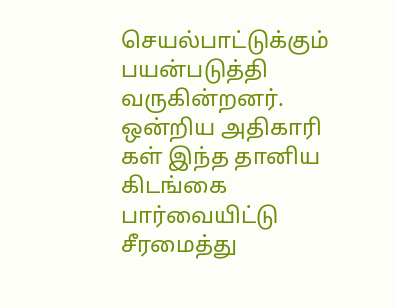செயல்பாட்டுக்கும் பயன்படுத்தி வருகின்றனர். ஒன்றிய அதிகாரி கள் இந்த தானிய கிடங்கை பார்வையிட்டு சீரமைத்து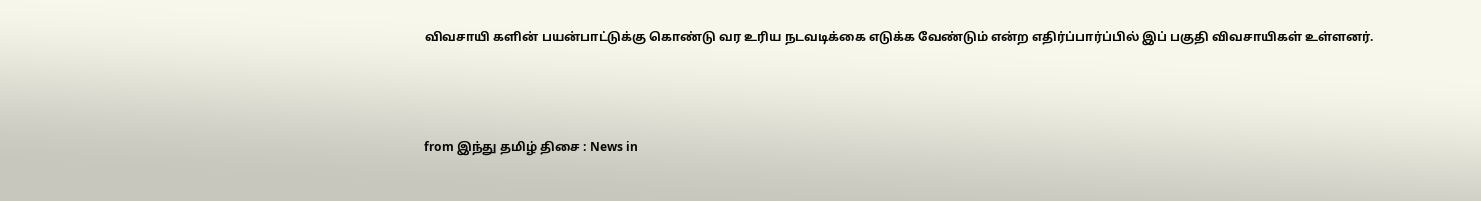விவசாயி களின் பயன்பாட்டுக்கு கொண்டு வர உரிய நடவடிக்கை எடுக்க வேண்டும் என்ற எதிர்ப்பார்ப்பில் இப் பகுதி விவசாயிகள் உள்ளனர்.



from இந்து தமிழ் திசை : News in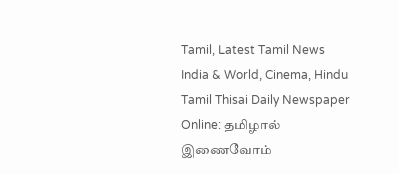Tamil, Latest Tamil News India & World, Cinema, Hindu Tamil Thisai Daily Newspaper Online: தமிழால் இணைவோம்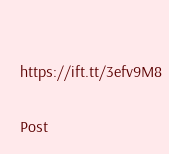https://ift.tt/3efv9M8

Post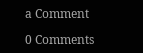a Comment

0 Comments